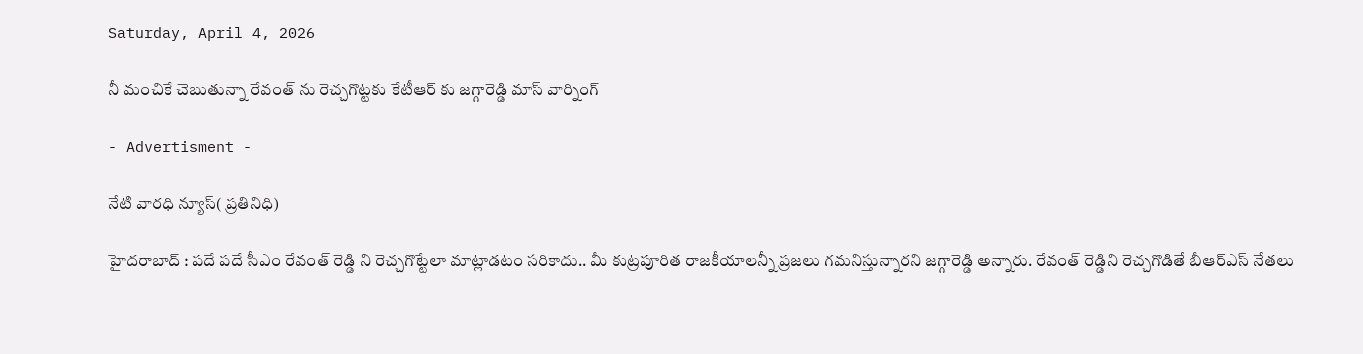Saturday, April 4, 2026

నీ మంచికే చెబుతున్నా రేవంత్‌ ను రెచ్చగొట్టకు కేటీఆర్‌ కు జగ్గారెడ్డి మాస్ వార్నింగ్

- Advertisment -

నేటి వారధి న్యూస్( ప్రతినిధి)

హైదరాబాద్ : పదే పదే సీఎం రేవంత్ రెడ్డి ని రెచ్చగొట్టేలా మాట్లాడటం సరికాదు.. మీ కుట్రపూరిత రాజకీయాలన్నీ ప్రజలు గమనిస్తున్నారని జగ్గారెడ్డి అన్నారు. రేవంత్ రెడ్డిని రెచ్చగొడితే బీఆర్ఎస్ నేతలు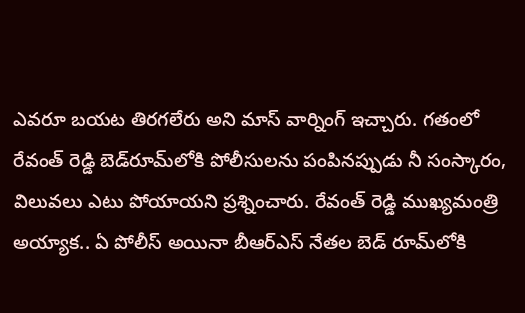ఎవరూ బయట తిరగలేరు అని మాస్ వార్నింగ్ ఇచ్చారు. గతంలో రేవంత్ రెడ్డి బెడ్‌రూమ్‌లోకి పోలీసులను పంపినప్పుడు నీ సంస్కారం, విలువలు ఎటు పోయాయని ప్రశ్నించారు. రేవంత్ రెడ్డి ముఖ్యమంత్రి అయ్యాక.. ఏ పోలీస్ అయినా బీఆర్ఎస్ నేతల బెడ్ రూమ్‌లోకి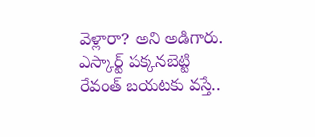వెళ్లారా? అని అడిగారు. ఎస్కార్ట్ పక్కనబెట్టి రేవంత్ బయటకు వస్తే..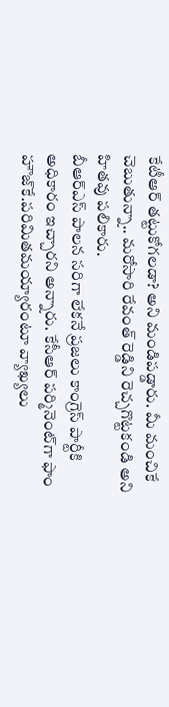కేటీఆర్ తట్టుకోగలడా? అని మండిపడ్డారు. మీ మంచికే చెబుతున్నా.. మరోసారి రేవంత్ రెడ్డిని రెచ్చగొట్టకండి అని హితవు పలికారు.
బీఆర్ఎస్ పాలన సరిగా లేకనే ప్రజలు కాంగ్రెస్ పార్టీకి అధికారం ఇచ్చారని అన్నారు. కేసీఆర్ పర్మినెంట్‌గా ఫాం హౌజ్‌కే.పరిమితమయ్యారంటూ వ్యాఖ్యలు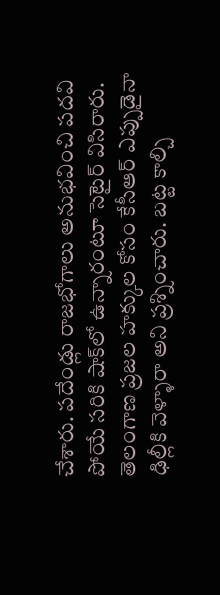చేశారు. పదేండ్లు రాజభోగాలు అనుభవించి పదవి పోయే సరికి షాక్‌లో ఉన్నారంటూ సెటైర్ విసిరారు. తెలంగాణ ప్రజల హక్కుల కోసం కేసీఆర్ ఎప్పుడైనా ఢిల్లీకి వెళ్ళారా అని ప్రశ్నించారు. బట్ట కాల్చి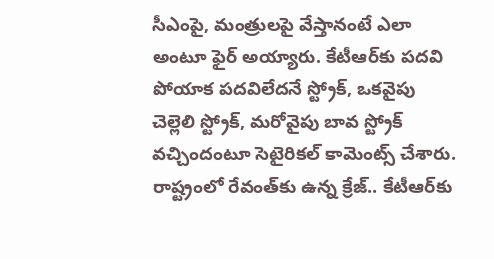సీఎంపై, మంత్రులపై వేస్తానంటే ఎలా అంటూ ఫైర్ అయ్యారు. కేటీఆర్‌కు పదవి పోయాక పదవిలేదనే స్ట్రోక్, ఒకవైపు చెల్లెలి స్ట్రోక్, మరోవైపు బావ స్ట్రోక్ వచ్చిందంటూ సెటైరికల్ కామెంట్స్ చేశారు. రాష్ట్రంలో రేవంత్‌కు ఉన్న క్రేజ్.. కేటీఆర్‌కు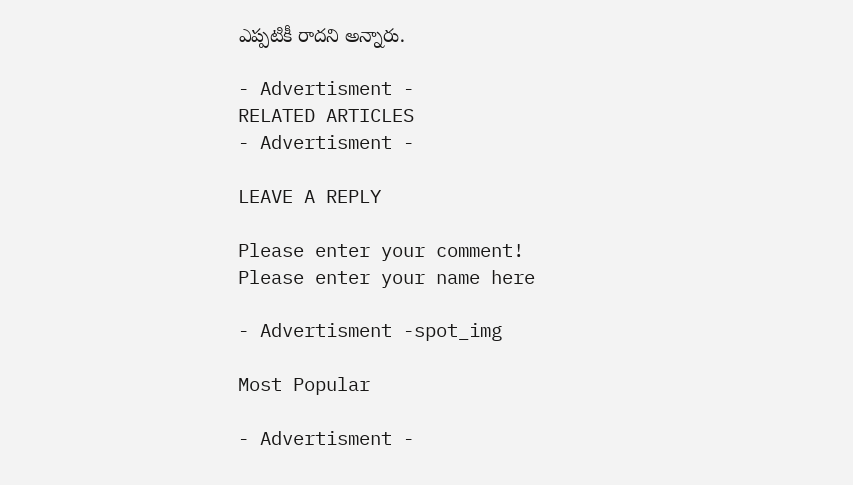ఎప్పటికీ రాదని అన్నారు.

- Advertisment -
RELATED ARTICLES
- Advertisment -

LEAVE A REPLY

Please enter your comment!
Please enter your name here

- Advertisment -spot_img

Most Popular

- Advertisment -